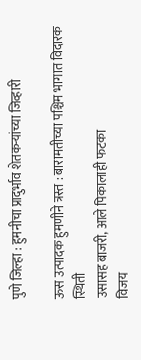पुणे जिल्हा : हुमनीचा प्रादुर्भाव शेतकऱ्यांच्या जिव्हारी

ऊस उत्पादक हुमणीने त्रस्त : बारामतीच्या पश्चिम भागात विदारक स्थिती
उसासह बाजरी, आले पिकालाही फटका
विजय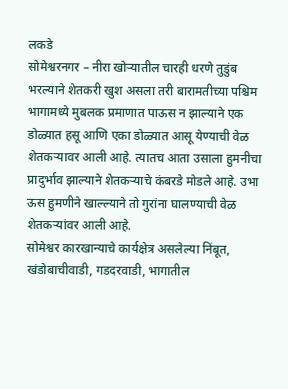लकडे
सोमेश्वरनगर – नीरा खोऱ्यातील चारही धरणे तुडुंब भरल्याने शेतकरी खुश असला तरी बारामतीच्या पश्चिम भागामध्ये मुबलक प्रमाणात पाऊस न झाल्याने एक डोळ्यात हसू आणि एका डोळ्यात आसू येण्याची वेळ शेतकऱ्यावर आली आहे. त्यातच आता उसाला हुमनीचा प्रादुर्भाव झाल्याने शेतकऱ्याचे कंबरडे मोडले आहे. उभा ऊस हुमणीने खाल्ल्याने तो गुरांना घालण्याची वेळ शेतकऱ्यांवर आली आहे.
सोमेश्वर कारखान्याचे कार्यक्षेत्र असलेल्या निंबूत, खंडोबाचीवाडी, गडदरवाडी, भागातील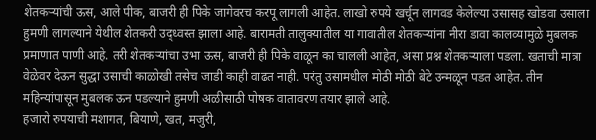शेतकऱ्यांची ऊस, आले पीक, बाजरी ही पिके जागेवरच करपू लागली आहेत. लाखो रुपये खर्चून लागवड केलेल्या उसासह खोडवा उसाला हुमणी लागल्याने येथील शेतकरी उद्ध्वस्त झाला आहे. बारामती तालुक्यातील या गावातील शेतकऱ्यांना नीरा डावा कालव्यामुळे मुबलक प्रमाणात पाणी आहे. तरी शेतकऱ्यांचा उभा ऊस, बाजरी ही पिके वाळून का चालली आहेत, असा प्रश्न शेतकऱ्याला पडला. खताची मात्रा वेळेवर देऊन सुद्धा उसाची काळोखी तसेच जाडी काही वाढत नाही. परंतु उसामधील मोठी मोठी बेटे उन्मळून पडत आहेत. तीन महिन्यांपासून मुबलक ऊन पडल्याने हुमणी अळीसाठी पोषक वातावरण तयार झाले आहे.
हजारो रुपयाची मशागत, बियाणे, खत, मजुरी,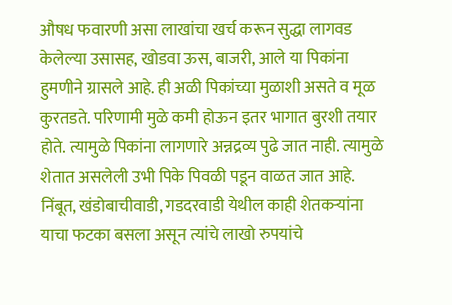औषध फवारणी असा लाखांचा खर्च करून सुद्धा लागवड केलेल्या उसासह, खोडवा ऊस, बाजरी, आले या पिकांना हुमणीने ग्रासले आहे. ही अळी पिकांच्या मुळाशी असते व मूळ कुरतडते. परिणामी मुळे कमी होऊन इतर भागात बुरशी तयार होते. त्यामुळे पिकांना लागणारे अन्नद्रव्य पुढे जात नाही. त्यामुळे शेतात असलेली उभी पिके पिवळी पडून वाळत जात आहे. निंबूत, खंडोबाचीवाडी, गडदरवाडी येथील काही शेतकऱ्यांना याचा फटका बसला असून त्यांचे लाखो रुपयांचे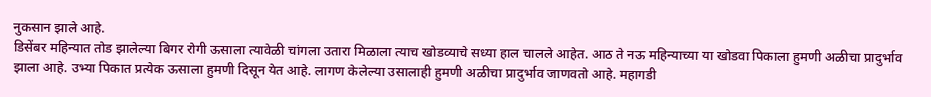नुकसान झाले आहे.
डिसेंबर महिन्यात तोड झालेल्या बिगर रोगी ऊसाला त्यावेळी चांगला उतारा मिळाला त्याच खोडव्याचे सध्या हाल चालले आहेत. आठ ते नऊ महिन्याच्या या खोडवा पिकाला हुमणी अळीचा प्रादुर्भाव झाला आहे. उभ्या पिकात प्रत्येक ऊसाला हुमणी दिसून येत आहे. लागण केलेल्या उसालाही हुमणी अळीचा प्रादुर्भाव जाणवतो आहे. महागडी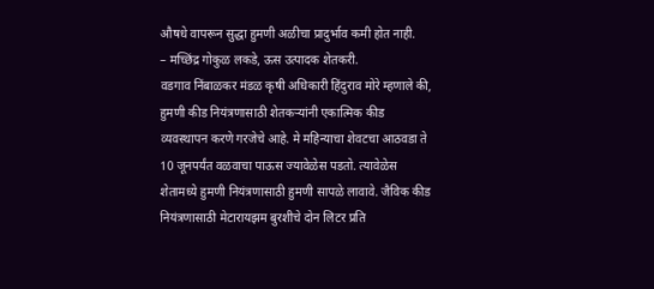औषधे वापरून सुद्धा हुमणी अळीचा प्रादुर्भाव कमी होत नाही.
– मच्छिंद्र गोकुळ लकडे, ऊस उत्पादक शेतकरी.
वडगाव निंबाळकर मंडळ कृषी अधिकारी हिंदुराव मोरे म्हणाले की, हुमणी कीड नियंत्रणासाठी शेतकऱ्यांनी एकात्मिक कीड व्यवस्थापन करणे गरजेचे आहे. मे महिन्याचा शेवटचा आठवडा ते 10 जूनपर्यंत वळवाचा पाऊस ज्यावेळेस पडतो. त्यावेळेस शेतामध्ये हुमणी नियंत्रणासाठी हुमणी सापळे लावावे. जैविक कीड नियंत्रणासाठी मेटारायझम बुरशीचे दोन लिटर प्रति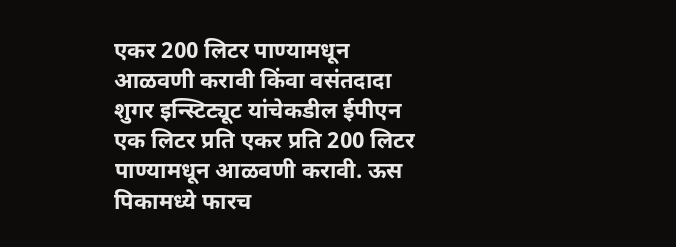एकर 200 लिटर पाण्यामधून आळवणी करावी किंवा वसंतदादा शुगर इन्स्टिट्यूट यांचेकडील ईपीएन एक लिटर प्रति एकर प्रति 200 लिटर पाण्यामधून आळवणी करावी. ऊस पिकामध्ये फारच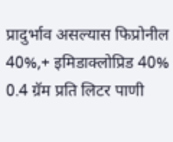प्रादुर्भाव असल्यास फिप्रोनील 40%,+ इमिडाक्लोप्रिड 40% 0.4 ग्रॅम प्रति लिटर पाणी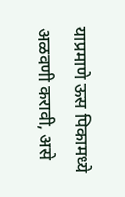याप्रमाणे ऊस पिकामध्ये अळवणी करावी, असे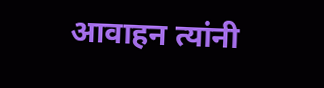आवाहन त्यांनी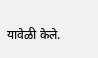यावेळी केले.